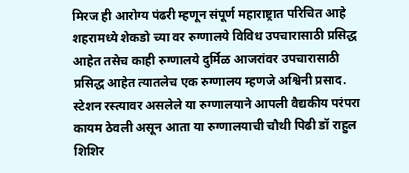मिरज ही आरोग्य पंढरी म्हणून संपूर्ण महाराष्ट्रात परिचित आहे शहरामध्ये शेकडो च्या वर रुग्णालये विविध उपचारासाठी प्रसिद्ध आहेत तसेच काही रुग्णालये दुर्मिळ आजरांवर उपचारासाठी प्रसिद्ध आहेत त्यातलेच एक रुग्णालय म्हणजे अश्विनी प्रसाद. स्टेशन रस्त्यावर असलेले या रुग्णालयाने आपली वैद्यकीय परंपरा कायम ठेवली असून आता या रुग्णालयाची चौथी पिढी डॉ राहुल शिशिर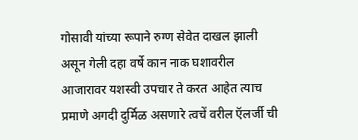गोसावी यांच्या रूपाने रुग्ण सेवेत दाखल झाली असून गेली दहा वर्षे कान नाक घशावरील आजारावर यशस्वी उपचार ते करत आहेत त्याच प्रमाणे अगदी दुर्मिळ असणारे त्वचें वरील ऍलर्जी ची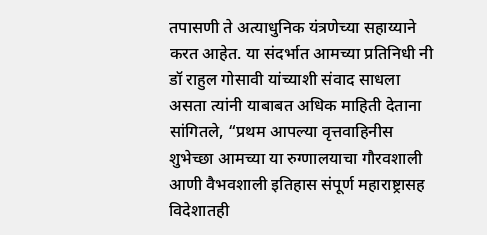तपासणी ते अत्याधुनिक यंत्रणेच्या सहाय्याने करत आहेत. या संदर्भात आमच्या प्रतिनिधी नी डॉ राहुल गोसावी यांच्याशी संवाद साधला असता त्यांनी याबाबत अधिक माहिती देताना सांगितले, “प्रथम आपल्या वृत्तवाहिनीस शुभेच्छा आमच्या या रुग्णालयाचा गौरवशाली आणी वैभवशाली इतिहास संपूर्ण महाराष्ट्रासह विदेशातही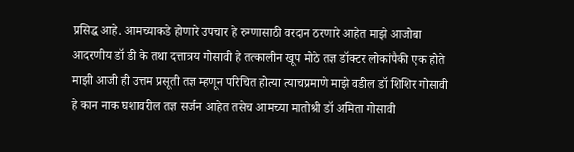प्रसिद्ध आहे. आमच्याकडे होणारे उपचार हे रुग्णासाठी वरदान ठरणारे आहेत माझे आजोबा आदरणीय डॉ डी के तथा दत्तात्रय गोसावी हे तत्कालीन खूप मोठे तज्ञ डॉक्टर लोकांपैकी एक होते माझी आजी ही उत्तम प्रसूती तज्ञ म्हणून परिचित होत्या त्याचप्रमाणे माझे वडील डॉ शिशिर गोसावी हे कान नाक घशावरील तज्ञ सर्जन आहेत तसेच आमच्या मातोश्री डॉ अमिता गोसावी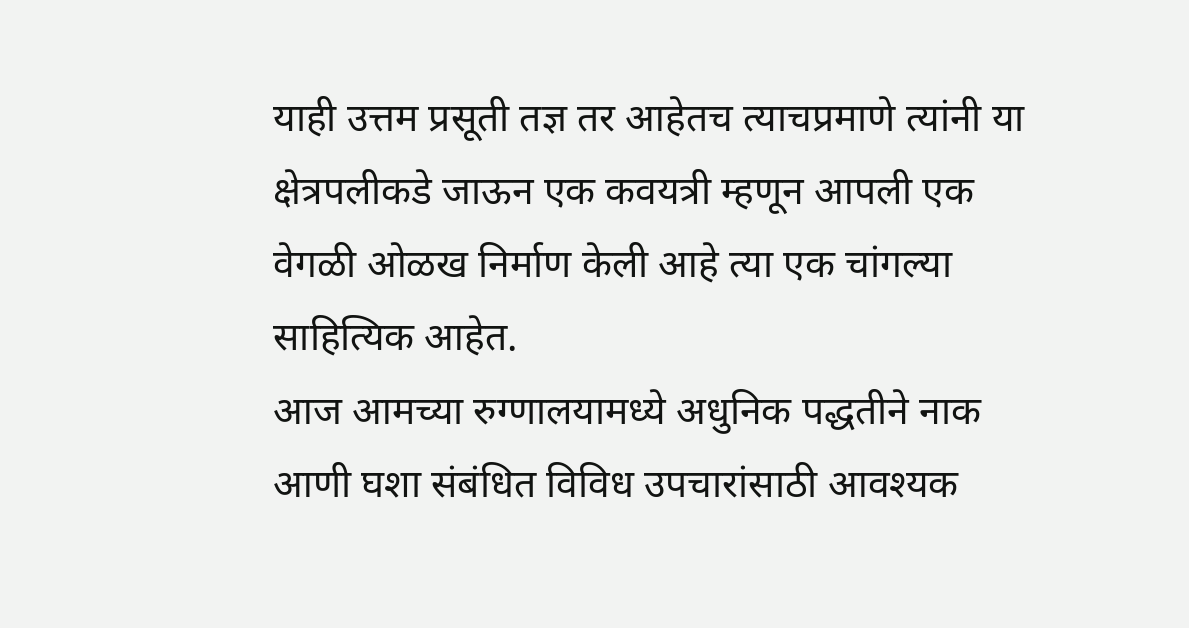याही उत्तम प्रसूती तज्ञ तर आहेतच त्याचप्रमाणे त्यांनी या क्षेत्रपलीकडे जाऊन एक कवयत्री म्हणून आपली एक वेगळी ओळख निर्माण केली आहे त्या एक चांगल्या साहित्यिक आहेत.
आज आमच्या रुग्णालयामध्ये अधुनिक पद्धतीने नाक आणी घशा संबंधित विविध उपचारांसाठी आवश्यक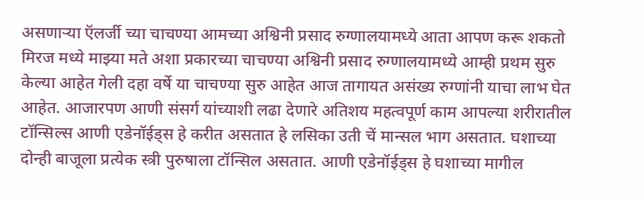असणाऱ्या ऍलर्जी च्या चाचण्या आमच्या अश्विनी प्रसाद रुग्णालयामध्ये आता आपण करू शकतो मिरज मध्ये माझ्या मते अशा प्रकारच्या चाचण्या अश्विनी प्रसाद रुग्णालयामध्ये आम्ही प्रथम सुरु केल्या आहेत गेली दहा वर्षे या चाचण्या सुरु आहेत आज तागायत असंख्य रुग्णांनी याचा लाभ घेत आहेत. आजारपण आणी संसर्ग यांच्याशी लढा देणारे अतिशय महत्वपूर्ण काम आपल्या शरीरातील टॉन्सिल्स आणी एडेनॉईड्स हे करीत असतात हे लसिका उती चें मान्सल भाग असतात. घशाच्या दोन्ही बाजूला प्रत्येक स्त्री पुरुषाला टॉन्सिल असतात. आणी एडेनॉईड्स हे घशाच्या मागील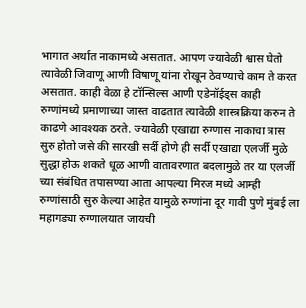भागात अर्थात नाकामध्ये असतात. आपण ज्यावेळी श्वास घेतो त्यावेळी जिवाणू आणी विषाणू यांना रोखून ठेवण्याचे काम ते करत असतात. काही वेळा हे टॉन्सिल्स आणी एडेनॉईड्स काही रुग्णांमध्ये प्रमाणाच्या जास्त वाढतात त्यावेळी शास्त्रक्रिया करुन ते काढणे आवश्यक ठरते. ज्यावेळी एखाद्या रुग्णास नाकाचा त्रास सुरु होतो जसे की सारखी सर्दी होणे ही सर्दी एखाद्या एलर्जी मुळे सुद्धा होऊ शकते धूळ आणी वातावरणात बदलामुळे तर या एलर्जी च्या संबंधित तपासण्या आता आपल्या मिरज मध्ये आम्ही रुग्णांसाठी सुरु केल्या आहेत यामुळे रुग्णांना दूर गावी पुणे मुंबई ला महागड्या रुग्णालयात जायची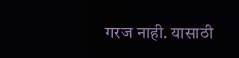गरज नाही. यासाठी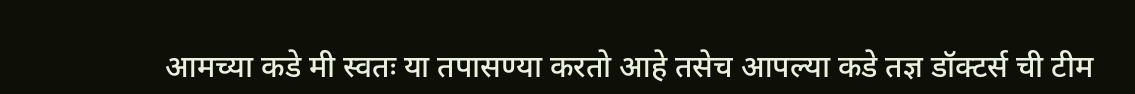आमच्या कडे मी स्वतः या तपासण्या करतो आहे तसेच आपल्या कडे तज्ञ डॉक्टर्स ची टीम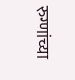रुग्णांच्या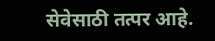सेवेसाठी तत्पर आहे.